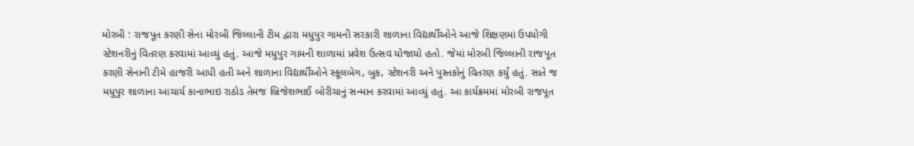મોરબી : રાજપૂત કરણી સેના મોરબી જિલ્લાની ટીમ દ્વારા મધુપુર ગામની સરકારી શાળાના વિદ્યાર્થીઓને આજે શિક્ષણમાં ઉપયોગી સ્ટેશનરીનું વિતરણ કરવામાં આવ્યું હતું. આજે મધુપુર ગામની શાળામાં પ્રવેશ ઉત્સવ યોજાયો હતો. જેમાં મોરબી જિલ્લાની રાજપૂત કરણી સેનાની ટીમે હાજરી આપી હતી અને શાળાના વિદ્યાર્થીઓને સ્કૂલબેગ, બુક, સ્ટેશનરી અને પુસ્તકોનું વિતરણ કર્યું હતું. સાતે જ મધુપુર શાળાના આચાર્ય કાનાભાઇ રાઠોડ તેમજ બ્રિજેશભાઈ બોરીચાનું સન્માન કરવામાં આવ્યું હતું. આ કાર્યક્રમમાં મોરબી રાજપૂત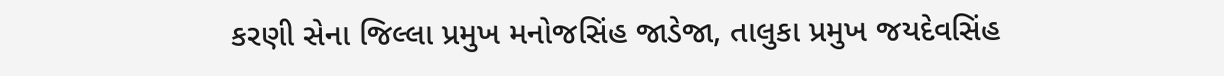કરણી સેના જિલ્લા પ્રમુખ મનોજસિંહ જાડેજા, તાલુકા પ્રમુખ જયદેવસિંહ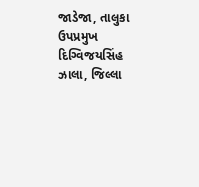જાડેજા, તાલુકા ઉપપ્રમુખ દિગ્વિજયસિંહ ઝાલા, જિલ્લા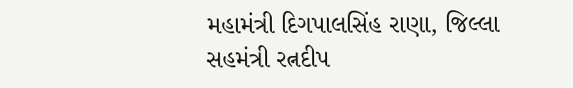મહામંત્રી દિગપાલસિંહ રાણા, જિલ્લા સહમંત્રી રત્નદીપ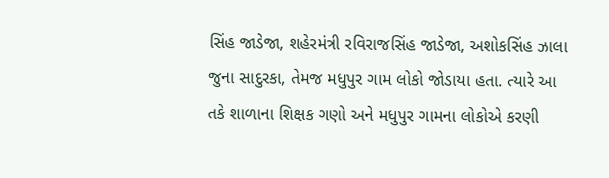સિંહ જાડેજા, શહેરમંત્રી રવિરાજસિંહ જાડેજા, અશોકસિંહ ઝાલા જુના સાદુરકા, તેમજ મધુપુર ગામ લોકો જોડાયા હતા. ત્યારે આ તકે શાળાના શિક્ષક ગણો અને મધુપુર ગામના લોકોએ કરણી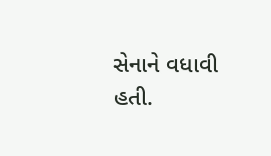સેનાને વધાવી હતી.